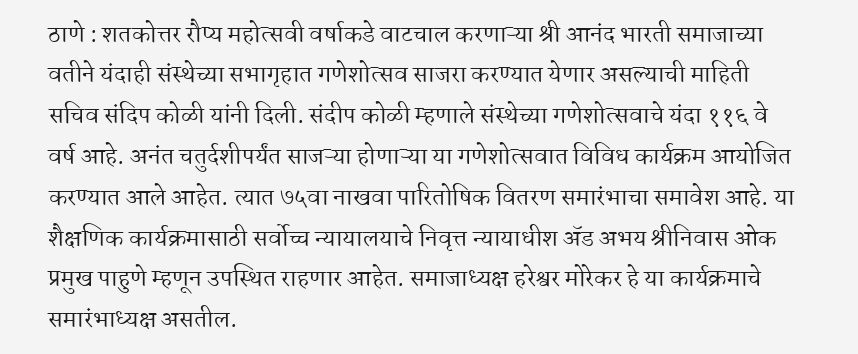ठाणे : शतकोत्तर रौप्य महोत्सवी वर्षाकडे वाटचाल करणाऱ्या श्री आनंद भारती समाजाच्या वतीने यंदाही संस्थेच्या सभागृहात गणेशोत्सव साजरा करण्यात येणार असल्याची माहिती सचिव संदिप कोळी यांनी दिली. संदीप कोळी म्हणाले संस्थेच्या गणेशोत्सवाचे यंदा ११६ वे वर्ष आहे. अनंत चतुर्दशीपर्यंत साजऱ्या होणाऱ्या या गणेशोत्सवात विविध कार्यक्रम आयोजित करण्यात आले आहेत. त्यात ७५वा नाखवा पारितोषिक वितरण समारंभाचा समावेश आहे. या शैक्षणिक कार्यक्रमासाठी सर्वोच्च न्यायालयाचे निवृत्त न्यायाधीश ॲड अभय श्रीनिवास ओक प्रमुख पाहुणे म्हणून उपस्थित राहणार आहेत. समाजाध्यक्ष हरेश्वर मोरेकर हे या कार्यक्रमाचे समारंभाध्यक्ष असतील.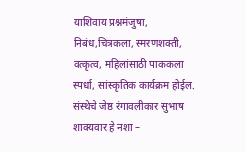याशिवाय प्रश्नमंजुषा, निबंध,चित्रकला, स्मरणशक्ती, वत्कृत्व, महिलांसाठी पाककला स्पर्धा, सांस्कृतिक कार्यक्रम होईल. संस्थेचे जेष्ठ रंगावलीकार सुभाष शाक्यवार हे नशा –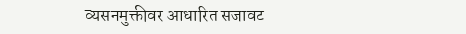व्यसनमुक्तीवर आधारित सजावट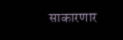साकारणार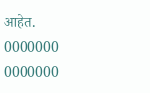आहेत.
0000000
0000000